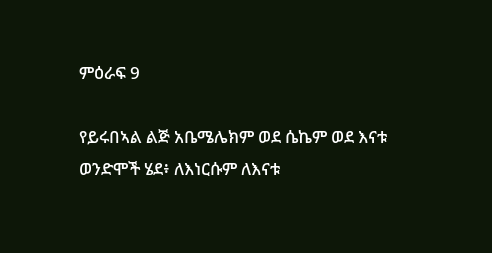ምዕራፍ 9

የይሩበኣል ልጅ አቤሜሌክም ወደ ሴኬም ወደ እናቱ ወንድሞች ሄደ፥ ለእነርሱም ለእናቱ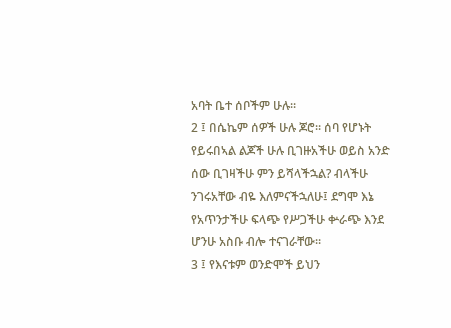አባት ቤተ ሰቦችም ሁሉ።
2 ፤ በሴኬም ሰዎች ሁሉ ጆሮ። ሰባ የሆኑት የይሩበኣል ልጆች ሁሉ ቢገዙአችሁ ወይስ አንድ ሰው ቢገዛችሁ ምን ይሻላችኋል? ብላችሁ ንገሩአቸው ብዬ እለምናችኋለሁ፤ ደግሞ እኔ የአጥንታችሁ ፍላጭ የሥጋችሁ ቍራጭ እንደ ሆንሁ አስቡ ብሎ ተናገራቸው።
3 ፤ የእናቱም ወንድሞች ይህን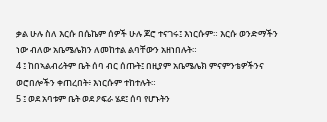ቃል ሁሉ ስለ እርሱ በሴኬም ሰዎች ሁሉ ጆሮ ተናገሩ፤ እነርሱም። እርሱ ወንድማችን ነው ብለው አቤሜሌክን ለመከተል ልባቸውን አዘነበሉት።
4 ፤ ከበኣልብሪትም ቤት ሰባ ብር ሰጡት፤ በዚያም አቤሜሌክ ምናምንቴዎችንና ወሮበሎችን ቀጠረበት፥ እነርሱም ተከተሉት።
5 ፤ ወደ አባቱም ቤት ወደ ዖፍራ ሄደ፤ ሰባ የሆኑትን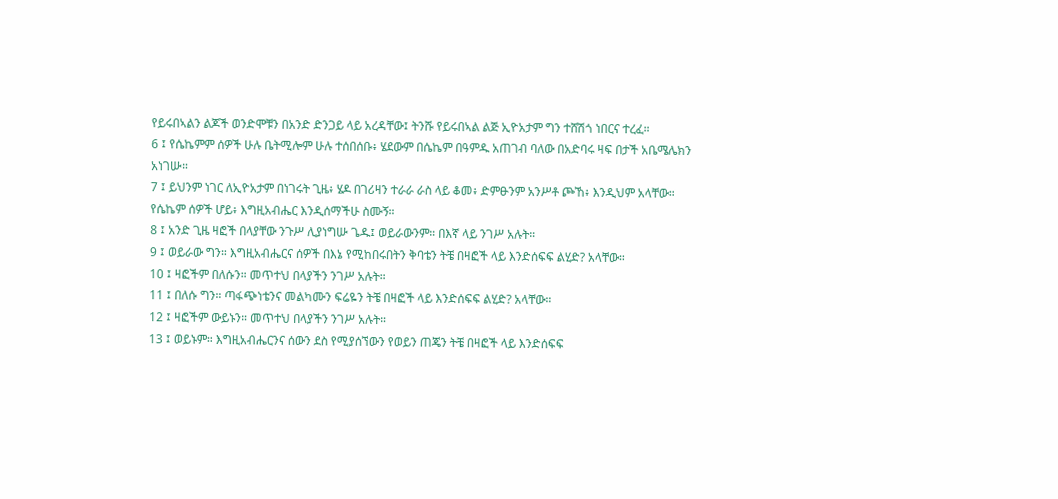የይሩበኣልን ልጆች ወንድሞቹን በአንድ ድንጋይ ላይ አረዳቸው፤ ትንሹ የይሩበኣል ልጅ ኢዮአታም ግን ተሸሽጎ ነበርና ተረፈ።
6 ፤ የሴኬምም ሰዎች ሁሉ ቤትሚሎም ሁሉ ተሰበሰቡ፥ ሄደውም በሴኬም በዓምዱ አጠገብ ባለው በአድባሩ ዛፍ በታች አቤሜሌክን አነገሡ።
7 ፤ ይህንም ነገር ለኢዮአታም በነገሩት ጊዜ፥ ሄዶ በገሪዛን ተራራ ራስ ላይ ቆመ፥ ድምፁንም አንሥቶ ጮኸ፥ እንዲህም አላቸው። የሴኬም ሰዎች ሆይ፥ እግዚአብሔር እንዲሰማችሁ ስሙኝ።
8 ፤ አንድ ጊዜ ዛፎች በላያቸው ንጉሥ ሊያነግሡ ጌዱ፤ ወይራውንም። በእኛ ላይ ንገሥ አሉት።
9 ፤ ወይራው ግን። እግዚአብሔርና ሰዎች በእኔ የሚከበሩበትን ቅባቴን ትቼ በዛፎች ላይ እንድሰፍፍ ልሂድ? አላቸው።
10 ፤ ዛፎችም በለሱን። መጥተህ በላያችን ንገሥ አሉት።
11 ፤ በለሱ ግን። ጣፋጭነቴንና መልካሙን ፍሬዬን ትቼ በዛፎች ላይ እንድሰፍፍ ልሂድ? አላቸው።
12 ፤ ዛፎችም ውይኑን። መጥተህ በላያችን ንገሥ አሉት።
13 ፤ ወይኑም። እግዚአብሔርንና ሰውን ደስ የሚያሰኘውን የወይን ጠጄን ትቼ በዛፎች ላይ እንድሰፍፍ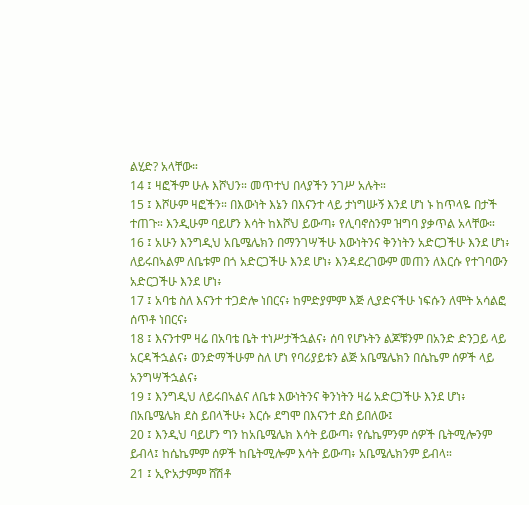ልሂድ? አላቸው።
14 ፤ ዛፎችም ሁሉ እሾህን። መጥተህ በላያችን ንገሥ አሉት።
15 ፤ እሾሁም ዛፎችን። በእውነት እኔን በእናንተ ላይ ታነግሡኝ እንደ ሆነ ኑ ከጥላዬ በታች ተጠጉ። እንዲሁም ባይሆን እሳት ከእሾህ ይውጣ፥ የሊባኖስንም ዝግባ ያቃጥል አላቸው።
16 ፤ አሁን እንግዲህ አቤሜሌክን በማንገሣችሁ እውነትንና ቅንነትን አድርጋችሁ እንደ ሆነ፥ ለይሩበኣልም ለቤቱም በጎ አድርጋችሁ እንደ ሆነ፥ እንዳደረገውም መጠን ለእርሱ የተገባውን አድርጋችሁ እንደ ሆነ፥
17 ፤ አባቴ ስለ እናንተ ተጋድሎ ነበርና፥ ከምድያምም እጅ ሊያድናችሁ ነፍሱን ለሞት አሳልፎ ሰጥቶ ነበርና፥
18 ፤ እናንተም ዛሬ በአባቴ ቤት ተነሥታችኋልና፥ ሰባ የሆኑትን ልጆቹንም በአንድ ድንጋይ ላይ አርዳችኋልና፥ ወንድማችሁም ስለ ሆነ የባሪያይቱን ልጅ አቤሜሌክን በሴኬም ሰዎች ላይ አንግሣችኋልና፥
19 ፤ እንግዲህ ለይሩበኣልና ለቤቱ እውነትንና ቅንነትን ዛሬ አድርጋችሁ እንደ ሆነ፥ በአቤሜሌክ ደስ ይበላችሁ፥ እርሱ ደግሞ በእናንተ ደስ ይበለው፤
20 ፤ እንዲህ ባይሆን ግን ከአቤሜሌክ እሳት ይውጣ፥ የሴኬምንም ሰዎች ቤትሚሎንም ይብላ፤ ከሴኬምም ሰዎች ከቤትሚሎም እሳት ይውጣ፥ አቤሜሌክንም ይብላ።
21 ፤ ኢዮአታምም ሸሽቶ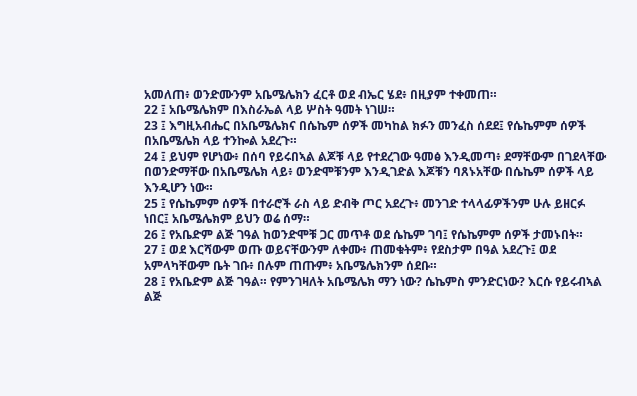አመለጠ፥ ወንድሙንም አቤሜሌክን ፈርቶ ወደ ብኤር ሄደ፥ በዚያም ተቀመጠ።
22 ፤ አቤሜሌክም በእስራኤል ላይ ሦስት ዓመት ነገሠ።
23 ፤ እግዚአብሔር በአቤሜሌክና በሴኬም ሰዎች መካከል ክፉን መንፈስ ሰደደ፤ የሴኬምም ሰዎች በአቤሜሌክ ላይ ተንኰል አደረጉ።
24 ፤ ይህም የሆነው፥ በሰባ የይሩበኣል ልጆቹ ላይ የተደረገው ዓመፅ እንዲመጣ፥ ደማቸውም በገደላቸው በወንድማቸው በአቤሜሌክ ላይ፥ ወንድሞቹንም እንዲገድል እጆቹን ባጸኑአቸው በሴኬም ሰዎች ላይ እንዲሆን ነው።
25 ፤ የሴኬምም ሰዎች በተራሮች ራስ ላይ ድብቅ ጦር አደረጉ፥ መንገድ ተላላፊዎችንም ሁሉ ይዘርፉ ነበር፤ አቤሜሌክም ይህን ወሬ ሰማ።
26 ፤ የአቤድም ልጅ ገዓል ከወንድሞቹ ጋር መጥቶ ወደ ሴኬም ገባ፤ የሴኬምም ሰዎች ታመኑበት።
27 ፤ ወደ እርሻውም ወጡ ወይናቸውንም ለቀሙ፥ ጠመቁትም፥ የደስታም በዓል አደረጉ፤ ወደ አምላካቸውም ቤት ገቡ፥ በሉም ጠጡም፥ አቤሜሌክንም ሰደቡ።
28 ፤ የአቤድም ልጅ ገዓል። የምንገዛለት አቤሜሌክ ማን ነው? ሴኬምስ ምንድርነው? እርሱ የይሩብኣል ልጅ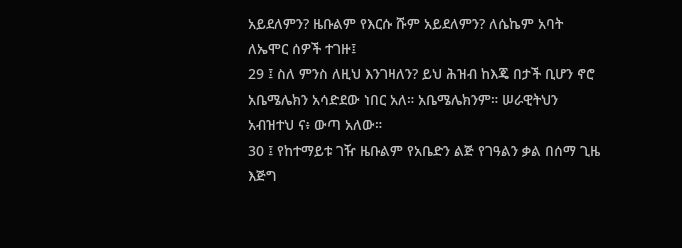አይደለምን? ዜቡልም የእርሱ ሹም አይደለምን? ለሴኬም አባት ለኤሞር ሰዎች ተገዙ፤
29 ፤ ስለ ምንስ ለዚህ እንገዛለን? ይህ ሕዝብ ከእጄ በታች ቢሆን ኖሮ አቤሜሌክን አሳድደው ነበር አለ። አቤሜሌክንም። ሠራዊትህን አብዝተህ ና፥ ውጣ አለው።
30 ፤ የከተማይቱ ገዥ ዜቡልም የአቤድን ልጅ የገዓልን ቃል በሰማ ጊዜ እጅግ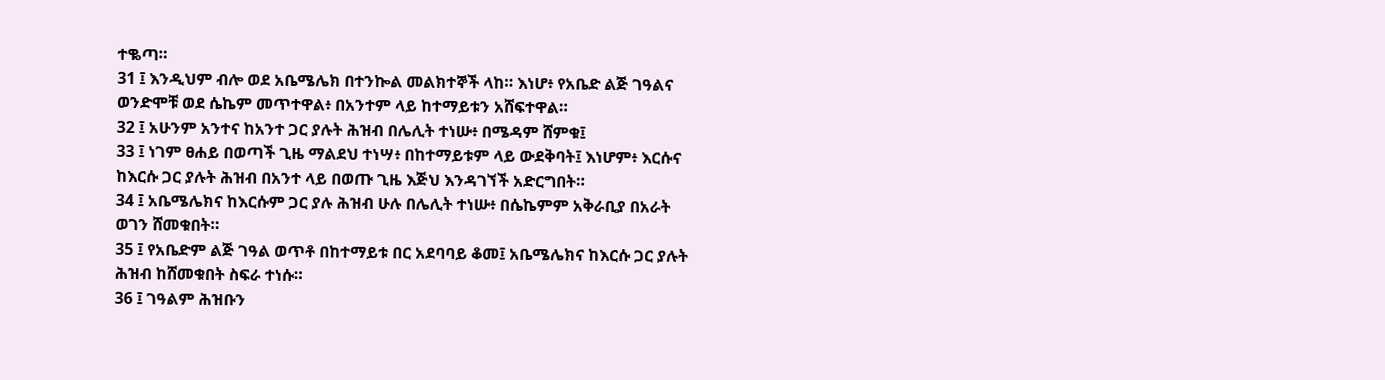ተቈጣ።
31 ፤ እንዲህም ብሎ ወደ አቤሜሌክ በተንኰል መልክተኞች ላከ። እነሆ፥ የአቤድ ልጅ ገዓልና ወንድሞቹ ወደ ሴኬም መጥተዋል፥ በአንተም ላይ ከተማይቱን አሸፍተዋል።
32 ፤ አሁንም አንተና ከአንተ ጋር ያሉት ሕዝብ በሌሊት ተነሡ፥ በሜዳም ሸምቁ፤
33 ፤ ነገም ፀሐይ በወጣች ጊዜ ማልደህ ተነሣ፥ በከተማይቱም ላይ ውደቅባት፤ እነሆም፥ እርሱና ከእርሱ ጋር ያሉት ሕዝብ በአንተ ላይ በወጡ ጊዜ እጅህ እንዳገኘች አድርግበት።
34 ፤ አቤሜሌክና ከእርሱም ጋር ያሉ ሕዝብ ሁሉ በሌሊት ተነሡ፥ በሴኬምም አቅራቢያ በአራት ወገን ሸመቁበት።
35 ፤ የአቤድም ልጅ ገዓል ወጥቶ በከተማይቱ በር አደባባይ ቆመ፤ አቤሜሌክና ከእርሱ ጋር ያሉት ሕዝብ ከሸመቁበት ስፍራ ተነሱ።
36 ፤ ገዓልም ሕዝቡን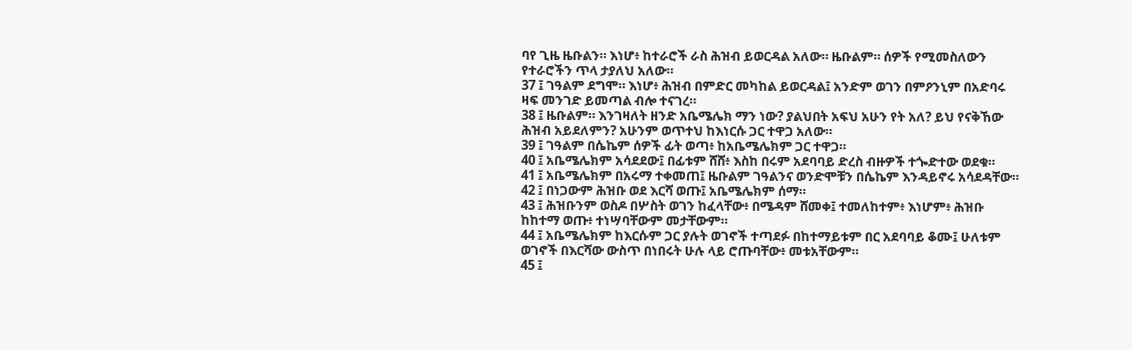ባየ ጊዜ ዜቡልን። እነሆ፥ ከተራሮች ራስ ሕዝብ ይወርዳል አለው። ዜቡልም። ሰዎች የሚመስለውን የተራሮችን ጥላ ታያለህ አለው።
37 ፤ ገዓልም ደግሞ። እነሆ፥ ሕዝብ በምድር መካከል ይወርዳል፤ አንድም ወገን በምዖንኒም በአድባሩ ዛፍ መንገድ ይመጣል ብሎ ተናገረ።
38 ፤ ዜቡልም። እንገዛለት ዘንድ አቤሜሌክ ማን ነው? ያልህበት አፍህ አሁን የት አለ? ይህ የናቅኸው ሕዝብ አይደለምን? አሁንም ወጥተህ ከእነርሱ ጋር ተዋጋ አለው።
39 ፤ ገዓልም በሴኬም ሰዎች ፊት ወጣ፥ ከአቤሜሌክም ጋር ተዋጋ።
40 ፤ አቤሜሌክም አሳደደው፤ በፊቱም ሸሸ፥ እስከ በሩም አደባባይ ድረስ ብዙዎች ተጐድተው ወደቁ።
41 ፤ አቤሜሌክም በአሩማ ተቀመጠ፤ ዜቡልም ገዓልንና ወንድሞቹን በሴኬም እንዳይኖሩ አሳደዳቸው።
42 ፤ በነጋውም ሕዝቡ ወደ እርሻ ወጡ፤ አቤሜሌክም ሰማ።
43 ፤ ሕዝቡንም ወስዶ በሦስት ወገን ከፈላቸው፥ በሜዳም ሸመቀ፤ ተመለከተም፥ እነሆም፥ ሕዝቡ ከከተማ ወጡ፥ ተነሣባቸውም መታቸውም።
44 ፤ አቤሜሌክም ከእርሱም ጋር ያሉት ወገኖች ተጣደፉ በከተማይቱም በር አደባባይ ቆሙ፤ ሁለቱም ወገኖች በእርሻው ውስጥ በነበሩት ሁሉ ላይ ሮጡባቸው፥ መቱአቸውም።
45 ፤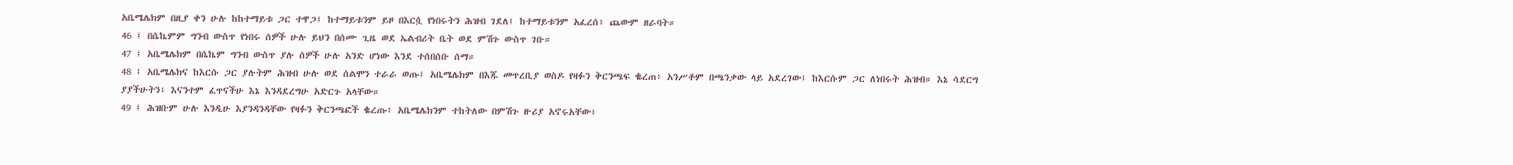አቤሜሌክም በዚያ ቀን ሁሉ ከከተማይቱ ጋር ተዋጋ፤ ከተማይቱንም ይዞ በእርሷ የነበሩትን ሕዝብ ገደለ፤ ከተማይቱንም አፈረሰ፥ ጨውም ዘራባት።
46 ፤ በሴኬምም ግንብ ውስጥ የነበሩ ሰዎች ሁሉ ይህን በሰሙ ጊዜ ወደ ኤልብሪት ቤት ወደ ምሽጉ ውስጥ ገቡ።
47 ፤ አቤሜሌክም በሴኬም ግንብ ውስጥ ያሉ ሰዎች ሁሉ አንድ ሆነው እንደ ተሰበሰቡ ሰማ።
48 ፤ አቤሜሌክና ከእርሱ ጋር ያሉትም ሕዝብ ሁሉ ወደ ሰልሞን ተራራ ወጡ፤ አቤሜሌክም በእጁ መጥረቢያ ወስዶ የዛፉን ቅርንጫፍ ቈረጠ፥ አንሥቶም በጫንቃው ላይ አደረገው፤ ከእርሱም ጋር ለነበሩት ሕዝብ። እኔ ሳደርግ ያያችሁትን፥ እናንተም ፈጥናችሁ እኔ እንዳደረግሁ አድርጉ አላቸው።
49 ፤ ሕዝቡም ሁሉ እንዲሁ እያንዳንዳቸው የዛፉን ቅርንጫፎች ቈረጡ፥ አቤሜሌክንም ተከትለው በምሽጉ ዙሪያ አኖሩአቸው፥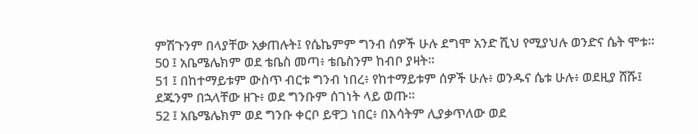ምሽጉንም በላያቸው አቃጠሉት፤ የሴኬምም ግንብ ሰዎች ሁሉ ደግሞ አንድ ሺህ የሚያህሉ ወንድና ሴት ሞቱ።
50 ፤ አቤሜሌክም ወደ ቴቤስ መጣ፥ ቴቤስንም ከብቦ ያዛት።
51 ፤ በከተማይቱም ውስጥ ብርቱ ግንብ ነበረ፥ የከተማይቱም ሰዎች ሁሉ፥ ወንዱና ሴቱ ሁሉ፥ ወደዚያ ሸሹ፤ ደጁንም በኋላቸው ዘጉ፥ ወደ ግንቡም ሰገነት ላይ ወጡ።
52 ፤ አቤሜሌክም ወደ ግንቡ ቀርቦ ይዋጋ ነበር፥ በእሳትም ሊያቃጥለው ወደ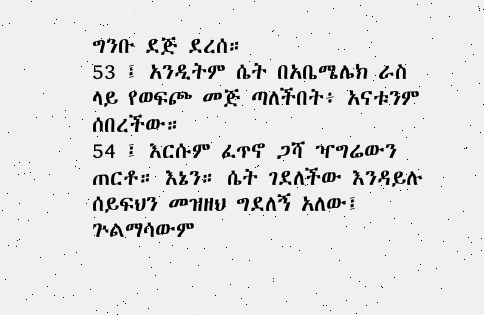ግንቡ ደጅ ደረሰ።
53 ፤ አንዲትም ሴት በአቤሜሌክ ራስ ላይ የወፍጮ መጅ ጣለችበት፥ አናቱንም ሰበረችው።
54 ፤ እርሱም ፈጥኖ ጋሻ ዣግሬውን ጠርቶ። እኔን። ሴት ገደለችው እንዳይሉ ሰይፍህን መዝዘህ ግደለኝ አለው፤ ጕልማሳውም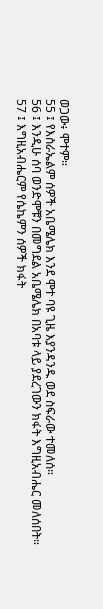ወጋው፥ ሞተም።
55 ፤ የእስራኤልም ሰዎች አቤሜሌክ እንደ ሞተ ባዩ ጊዜ እያንዳንዱ ወደ ስፍራው ተመለሰ።
56 ፤ እንዲሁ ሰባ ወንድሞቹን በመግደል አቤሜሌክ በአባቱ ላይ ያደረገውን ክፋት እግዚአብሔር መለሰበት።
57 ፤ እግዚአብሔርም የሴኬምን ሰዎች ክፋት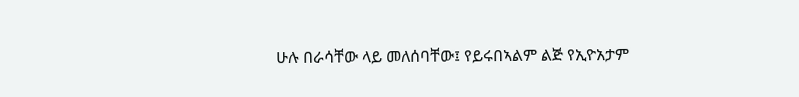ሁሉ በራሳቸው ላይ መለሰባቸው፤ የይሩበኣልም ልጅ የኢዮአታም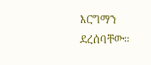እርግማን ደረሰባቸው።